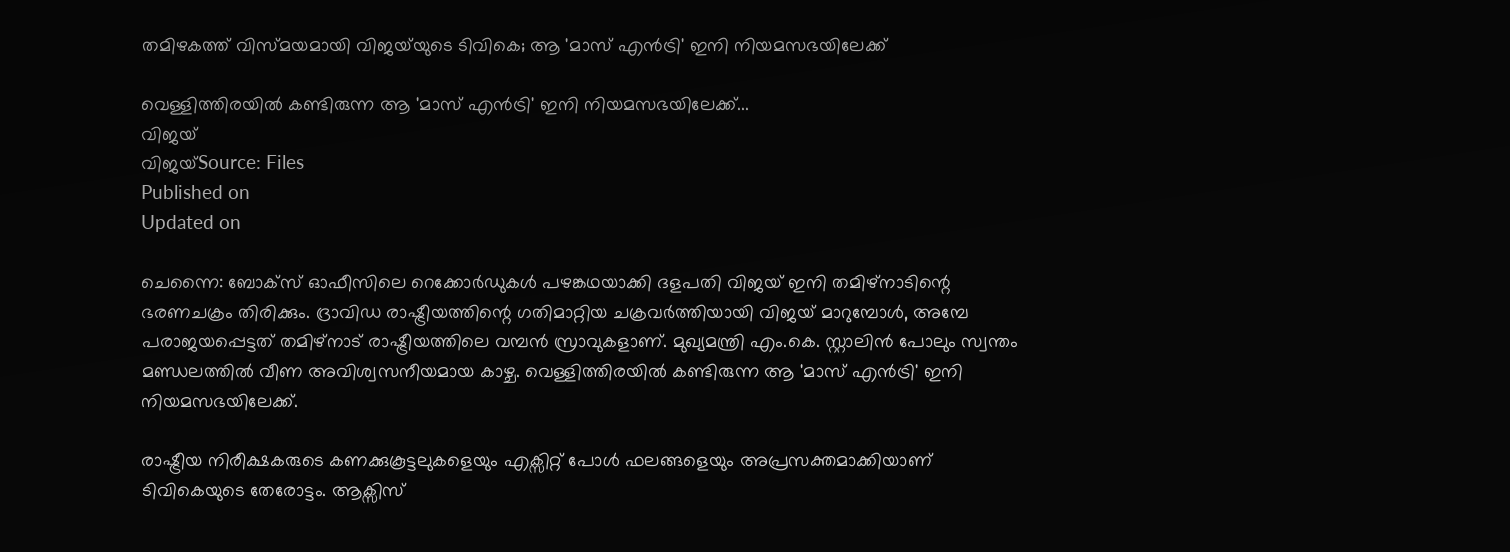തമിഴകത്ത് വിസ്മയമായി വിജയ്‌യുടെ ടിവികെ; ആ 'മാസ് എൻട്രി' ഇനി നിയമസഭയിലേക്ക്

വെള്ളിത്തിരയിൽ കണ്ടിരുന്ന ആ 'മാസ് എൻട്രി' ഇനി നിയമസഭയിലേക്ക്...
വിജയ്‌
വിജയ്‌Source: Files
Published on
Updated on

ചെന്നൈ: ബോക്സ് ഓഫീസിലെ റെക്കോർഡുകൾ പഴങ്കഥയാക്കി ദളപതി വിജയ് ഇനി തമിഴ്നാടിന്റെ ഭരണചക്രം തിരിക്കും. ദ്രാവിഡ രാഷ്ട്രീയത്തിന്റെ ഗതിമാറ്റിയ ചക്രവർത്തിയായി വിജയ് മാറുമ്പോൾ, അമ്പേ പരാജയപ്പെട്ടത് തമിഴ്നാട് രാഷ്ട്രീയത്തിലെ വമ്പൻ സ്രാവുകളാണ്. മുഖ്യമന്ത്രി എം.കെ. സ്റ്റാലിൻ പോലും സ്വന്തം മണ്ഡലത്തിൽ വീണ അവിശ്വസനീയമായ കാഴ്ച. വെള്ളിത്തിരയിൽ കണ്ടിരുന്ന ആ 'മാസ് എൻട്രി' ഇനി നിയമസഭയിലേക്ക്.

രാഷ്ട്രീയ നിരീക്ഷകരുടെ കണക്കുകൂട്ടലുകളെയും എക്സിറ്റ് പോൾ ഫലങ്ങളെയും അപ്രസക്തമാക്കിയാണ് ടിവികെയുടെ തേരോട്ടം. ആക്സിസ്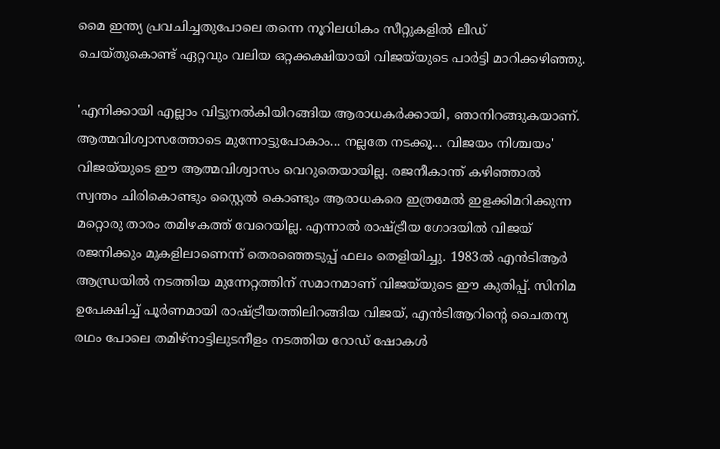മൈ ഇന്ത്യ പ്രവചിച്ചതുപോലെ തന്നെ നൂറിലധികം സീറ്റുകളിൽ ലീഡ് ചെയ്തുകൊണ്ട് ഏറ്റവും വലിയ ഒറ്റക്കക്ഷിയായി വിജയ്‌യുടെ പാർട്ടി മാറിക്കഴിഞ്ഞു.

'എനിക്കായി എല്ലാം വിട്ടുനൽകിയിറങ്ങിയ ആരാധകർക്കായി, ഞാനിറങ്ങുകയാണ്. ആത്മവിശ്വാസത്തോടെ മുന്നോട്ടുപോകാം... നല്ലതേ നടക്കൂ... വിജയം നിശ്ചയം' വിജയ്‌യുടെ ഈ ആത്മവിശ്വാസം വെറുതെയായില്ല. രജനീകാന്ത് കഴിഞ്ഞാൽ സ്വന്തം ചിരികൊണ്ടും സ്റ്റൈൽ കൊണ്ടും ആരാധകരെ ഇത്രമേൽ ഇളക്കിമറിക്കുന്ന മറ്റൊരു താരം തമിഴകത്ത് വേറെയില്ല. എന്നാൽ രാഷ്ട്രീയ ഗോദയിൽ വിജയ് രജനിക്കും മുകളിലാണെന്ന് തെരഞ്ഞെടുപ്പ് ഫലം തെളിയിച്ചു. 1983ൽ എൻടിആർ ആന്ധ്രയിൽ നടത്തിയ മുന്നേറ്റത്തിന് സമാനമാണ് വിജയ്‌യുടെ ഈ കുതിപ്പ്. സിനിമ ഉപേക്ഷിച്ച് പൂർണമായി രാഷ്ട്രീയത്തിലിറങ്ങിയ വിജയ്, എൻടിആറിന്റെ ചൈതന്യ രഥം പോലെ തമിഴ്നാട്ടിലുടനീളം നടത്തിയ റോഡ് ഷോകൾ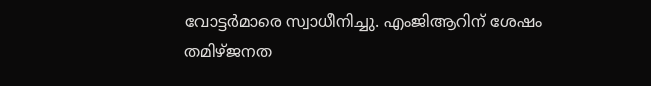വോട്ടർമാരെ സ്വാധീനിച്ചു. എംജിആറിന് ശേഷം തമിഴ്ജനത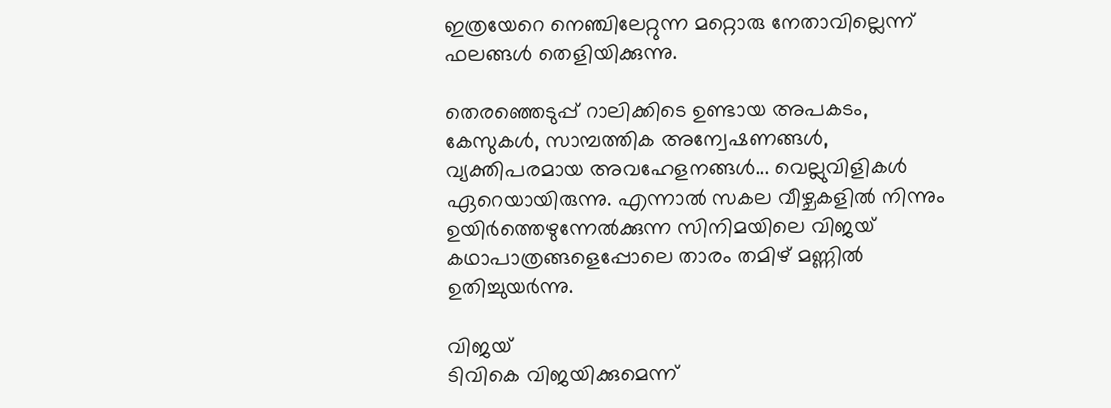ഇത്രയേറെ നെഞ്ചിലേറ്റുന്ന മറ്റൊരു നേതാവില്ലെന്ന് ഫലങ്ങൾ തെളിയിക്കുന്നു.

തെരഞ്ഞെടുപ്പ് റാലിക്കിടെ ഉണ്ടായ അപകടം, കേസുകൾ, സാമ്പത്തിക അന്വേഷണങ്ങൾ, വ്യക്തിപരമായ അവഹേളനങ്ങൾ... വെല്ലുവിളികൾ ഏറെയായിരുന്നു. എന്നാൽ സകല വീഴ്ചകളിൽ നിന്നും ഉയിർത്തെഴുന്നേൽക്കുന്ന സിനിമയിലെ വിജയ് കഥാപാത്രങ്ങളെപ്പോലെ താരം തമിഴ് മണ്ണിൽ ഉതിച്ചുയർന്നു.

വിജയ്‌
ടിവികെ വിജയിക്കുമെന്ന്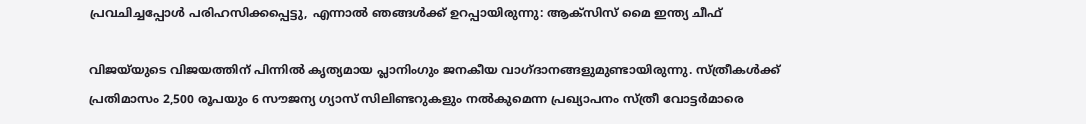പ്രവചിച്ചപ്പോൾ പരിഹസിക്കപ്പെട്ടു, എന്നാൽ ഞങ്ങൾക്ക് ഉറപ്പായിരുന്നു: ആക്സിസ് മൈ ഇന്ത്യ ചീഫ്

വിജയ്‌യുടെ വിജയത്തിന് പിന്നിൽ കൃത്യമായ പ്ലാനിംഗും ജനകീയ വാഗ്ദാനങ്ങളുമുണ്ടായിരുന്നു. സ്ത്രീകൾക്ക് പ്രതിമാസം 2,500 രൂപയും 6 സൗജന്യ ഗ്യാസ് സിലിണ്ടറുകളും നൽകുമെന്ന പ്രഖ്യാപനം സ്ത്രീ വോട്ടർമാരെ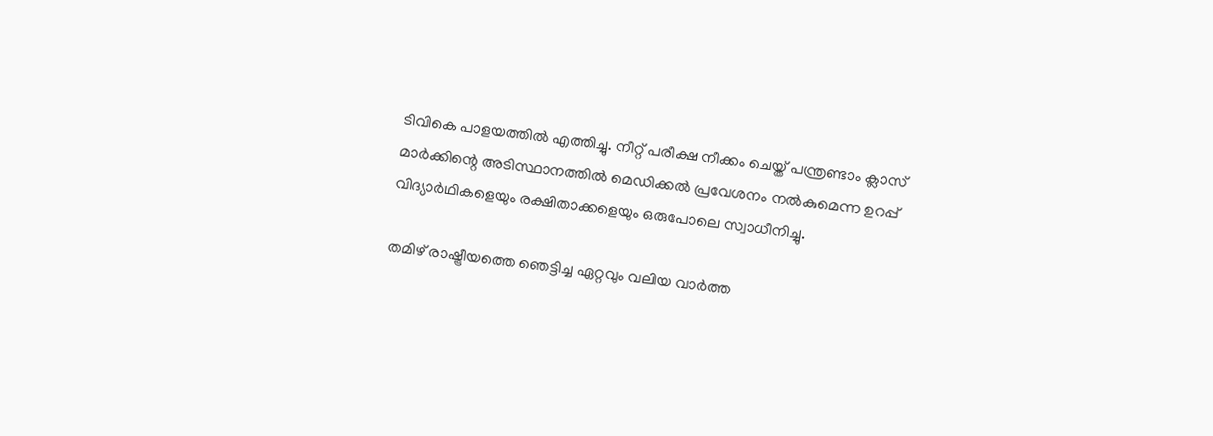ടിവികെ പാളയത്തിൽ എത്തിച്ചു. നീറ്റ് പരീക്ഷ നീക്കം ചെയ്ത് പന്ത്രണ്ടാം ക്ലാസ് മാർക്കിന്റെ അടിസ്ഥാനത്തിൽ മെഡിക്കൽ പ്രവേശനം നൽകുമെന്ന ഉറപ്പ് വിദ്യാർഥികളെയും രക്ഷിതാക്കളെയും ഒരുപോലെ സ്വാധീനിച്ചു.

തമിഴ് രാഷ്ട്രീയത്തെ ഞെട്ടിച്ച ഏറ്റവും വലിയ വാർത്ത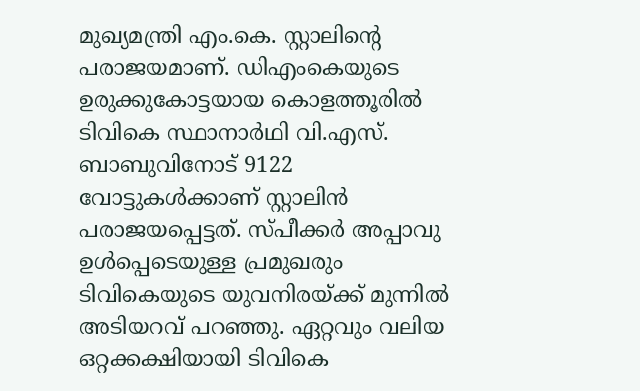മുഖ്യമന്ത്രി എം.കെ. സ്റ്റാലിന്റെ പരാജയമാണ്. ഡിഎംകെയുടെ ഉരുക്കുകോട്ടയായ കൊളത്തൂരിൽ ടിവികെ സ്ഥാനാർഥി വി.എസ്. ബാബുവിനോട് 9122 വോട്ടുകൾക്കാണ് സ്റ്റാലിൻ പരാജയപ്പെട്ടത്. സ്പീക്കർ അപ്പാവു ഉൾപ്പെടെയുള്ള പ്രമുഖരും ടിവികെയുടെ യുവനിരയ്ക്ക് മുന്നിൽ അടിയറവ് പറഞ്ഞു. ഏറ്റവും വലിയ ഒറ്റക്കക്ഷിയായി ടിവികെ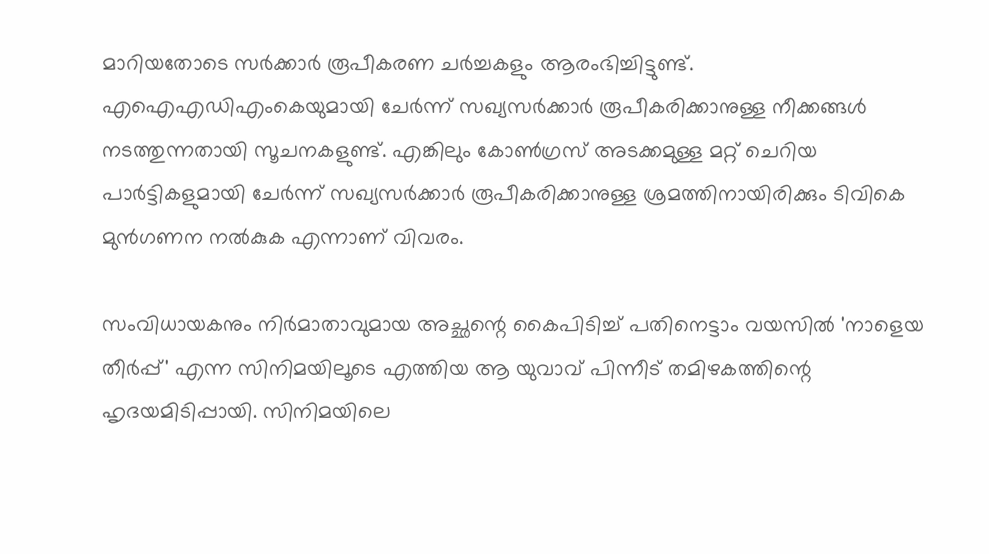മാറിയതോടെ സർക്കാർ രൂപീകരണ ചർച്ചകളും ആരംഭിച്ചിട്ടുണ്ട്. എഐഎഡിഎംകെയുമായി ചേർന്ന് സഖ്യസർക്കാർ രൂപീകരിക്കാനുള്ള നീക്കങ്ങൾ നടത്തുന്നതായി സൂചനകളുണ്ട്. എങ്കിലും കോൺഗ്രസ് അടക്കമുള്ള മറ്റ് ചെറിയ പാർട്ടികളുമായി ചേർന്ന് സഖ്യസർക്കാർ രൂപീകരിക്കാനുള്ള ശ്രമത്തിനായിരിക്കും ടിവികെ മുൻഗണന നൽകുക എന്നാണ് വിവരം.

സംവിധായകനും നിർമാതാവുമായ അച്ഛന്റെ കൈപിടിച്ച് പതിനെട്ടാം വയസിൽ 'നാളെയ തീർപ്പ്' എന്ന സിനിമയിലൂടെ എത്തിയ ആ യുവാവ് പിന്നീട് തമിഴകത്തിന്റെ ഹൃദയമിടിപ്പായി. സിനിമയിലെ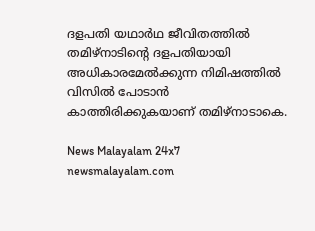ദളപതി യഥാർഥ ജീവിതത്തിൽ തമിഴ്നാടിന്റെ ദളപതിയായി അധികാരമേൽക്കുന്ന നിമിഷത്തിൽ വിസിൽ പോടാൻ കാത്തിരിക്കുകയാണ് തമിഴ്നാടാകെ.

News Malayalam 24x7
newsmalayalam.com